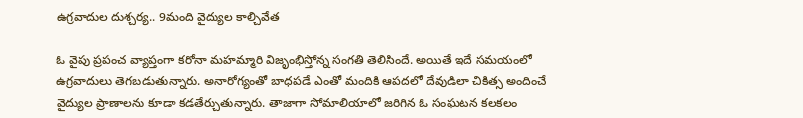ఉగ్రవాదుల దుశ్చర్య.. 9మంది వైద్యుల కాల్చివేత

ఓ వైపు ప్రపంచ వ్యాప్తంగా కరోనా మహమ్మారి విజృంభిస్తోన్న సంగతి తెలిసిందే. అయితే ఇదే సమయంలో ఉగ్రవాదులు తెగబడుతున్నారు. అనారోగ్యంతో బాధపడే ఎంతో మందికి ఆపదలో దేవుడిలా చికిత్స అందించే వైద్యుల ప్రాణాలను కూడా కడతేర్చుతున్నారు. తాజాగా సోమాలియాలో జరిగిన ఓ సంఘటన కలకలం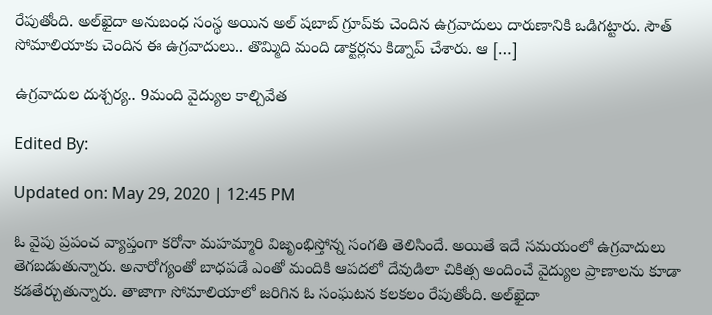రేపుతోంది. అల్‌ఖైదా అనుబంధ సంస్థ అయిన అల్‌ షబాబ్‌ గ్రూప్‌కు చెందిన ఉగ్రవాదులు దారుణానికి ఒడిగట్టారు. సౌత్ సోమాలియాకు చెందిన ఈ ఉగ్రవాదులు.. తొమ్మిది మంది డాక్టర్లను కిడ్నాప్‌ చేశారు. ఆ […]

ఉగ్రవాదుల దుశ్చర్య.. 9మంది వైద్యుల కాల్చివేత

Edited By:

Updated on: May 29, 2020 | 12:45 PM

ఓ వైపు ప్రపంచ వ్యాప్తంగా కరోనా మహమ్మారి విజృంభిస్తోన్న సంగతి తెలిసిందే. అయితే ఇదే సమయంలో ఉగ్రవాదులు తెగబడుతున్నారు. అనారోగ్యంతో బాధపడే ఎంతో మందికి ఆపదలో దేవుడిలా చికిత్స అందించే వైద్యుల ప్రాణాలను కూడా కడతేర్చుతున్నారు. తాజాగా సోమాలియాలో జరిగిన ఓ సంఘటన కలకలం రేపుతోంది. అల్‌ఖైదా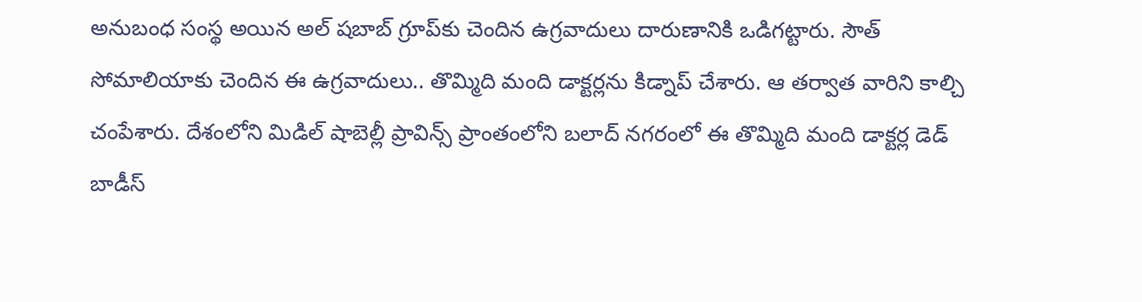అనుబంధ సంస్థ అయిన అల్‌ షబాబ్‌ గ్రూప్‌కు చెందిన ఉగ్రవాదులు దారుణానికి ఒడిగట్టారు. సౌత్ సోమాలియాకు చెందిన ఈ ఉగ్రవాదులు.. తొమ్మిది మంది డాక్టర్లను కిడ్నాప్‌ చేశారు. ఆ తర్వాత వారిని కాల్చి చంపేశారు. దేశంలోని మిడిల్‌ షాబెల్లీ ప్రావిన్స్‌ ప్రాంతంలోని బలాద్‌ నగరంలో ఈ తొమ్మిది మంది డాక్టర్ల డెడ్‌ బాడీస్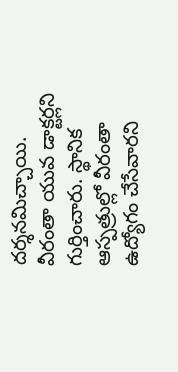దర్శనమిచ్చాయి. వీరంతా యువ డాక్టర్లని గుర్తించారు. స్థానిక ఆస్పత్రుల్లో వీరంతా ఉద్యోగం చేసేవారని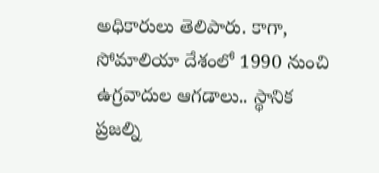అధికారులు తెలిపారు. కాగా, సోమాలియా దేశంలో 1990 నుంచి ఉగ్రవాదుల ఆగడాలు.. స్థానిక ప్రజల్ని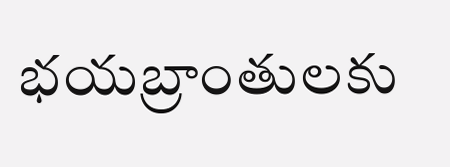భయబ్రాంతులకు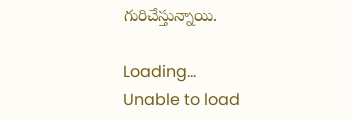గురిచేస్తున్నాయి.

Loading...
Unable to load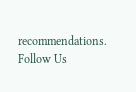recommendations.
Follow Us